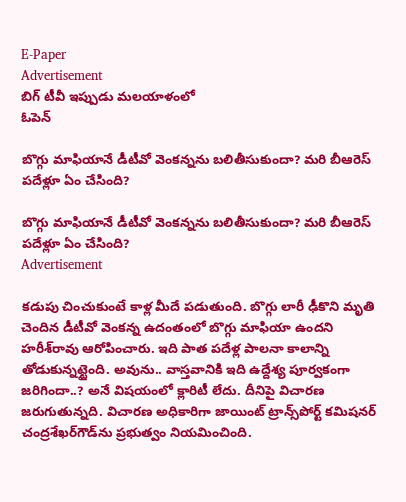E-Paper
Advertisement
బిగ్ టీవీ ఇప్పుడు మలయాళంలో
ఓపెన్

బొగ్గు మాఫియానే డీటీవో వెంక‌న్నను బ‌లితీసుకుందా? మ‌రి బీఆరెస్ ప‌దేళ్లూ ఏం చేసింది?

బొగ్గు మాఫియానే డీటీవో వెంక‌న్నను బ‌లితీసుకుందా? మ‌రి బీఆరెస్ ప‌దేళ్లూ ఏం చేసింది?
Advertisement

క‌డుపు చించుకుంటే కాళ్ల మీదే ప‌డుతుంది. బొగ్గు లారీ ఢీకొని మృతి చెందిన‌ డీటీవో వెంక‌న్న ఉదంతంలో బొగ్గు మాఫియా ఉంద‌ని హ‌రీశ్‌రావు ఆరోపించారు. ఇది పాత ప‌దేళ్ల పాల‌నా కాలాన్ని తోడుకున్న‌ట్టైంది. అవును.. వాస్త‌వానికి ఇది ఉద్దేశ్య పూర్వ‌కంగా జ‌రిగిందా..? అనే విష‌యంలో క్లారిటీ లేదు. దీనిపై విచార‌ణ జ‌రుగుతున్న‌ది. విచార‌ణ అధికారిగా జాయింట్ ట్రాన్స్‌పోర్ట్ క‌మిష‌న‌ర్ చంద్ర‌శేఖ‌ర్‌గౌడ్‌ను ప్ర‌భుత్వం నియ‌మించింది.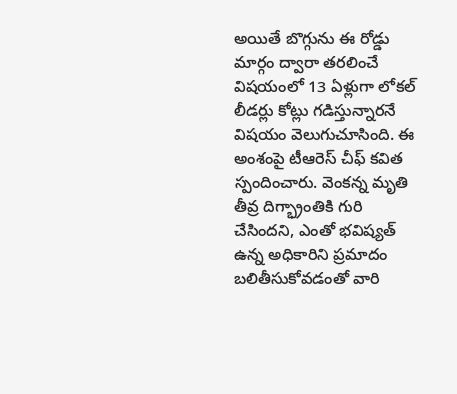అయితే బొగ్గును ఈ రోడ్డు మార్గం ద్వారా త‌ర‌లించే విష‌యంలో 13 ఏళ్లుగా లోక‌ల్ లీడ‌ర్లు కోట్లు గ‌డిస్తున్నార‌నే విష‌యం వెలుగుచూసింది. ఈ అంశంపై టీఆరెస్ చీఫ్ క‌విత స్పందించారు. వెంకన్న మృతి తీవ్ర దిగ్భ్రాంతికి గురి చేసిందని, ఎంతో భవిష్యత్ ఉన్న అధికారిని ప్రమాదం బలితీసుకోవడంతో వారి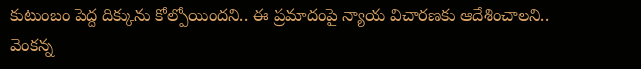కుటుంబం పెద్ద దిక్కును కోల్పోయిందని.. ఈ ప్రమాదంపై న్యాయ విచారణకు ఆదేశించాలని.. వెంకన్న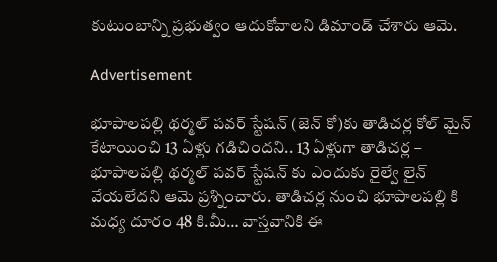కుటుంబాన్ని ప్రభుత్వం ఆదుకోవాలని డిమాండ్ చేశారు ఆమె.

Advertisement

భూపాలపల్లి థర్మల్ పవర్ స్టేషన్ (జెన్ కో)కు తాడిచర్ల కోల్ మైన్ కేటాయించి 13 ఏళ్లు గడిచిందని.. 13 ఏళ్లుగా తాడిచర్ల – భూపాలపల్లి థర్మల్ పవర్ స్టేషన్ కు ఎందుకు రైల్వే లైన్ వేయలేదని ఆమె ప్రశ్నించారు. తాడిచ‌ర్ల నుంచి భూపాల‌ప‌ల్లి కి మ‌ధ్య దూరం 48 కి.మీ… వాస్త‌వానికి ఈ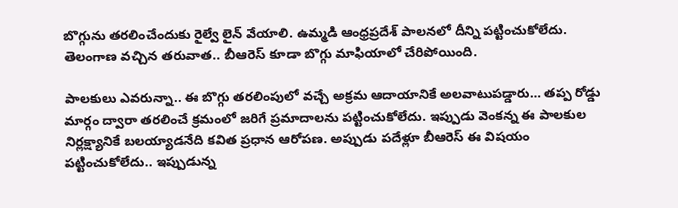బొగ్గును త‌ర‌లించేందుకు రైల్వే లైన్ వేయాలి. ఉమ్మ‌డి ఆంధ్ర‌ప్ర‌దేశ్ పాల‌న‌లో దీన్ని ప‌ట్టించుకోలేదు. తెలంగాణ‌ వ‌చ్చిన త‌రువాత‌.. బీఆరెస్ కూడా బొగ్గు మాఫియాలో చేరిపోయింది.

పాల‌కులు ఎవ‌రున్నా.. ఈ బొగ్గు త‌ర‌లింపులో వ‌చ్చే అక్ర‌మ ఆదాయానికే అల‌వాటుప‌డ్డారు… త‌ప్ప రోడ్డు మార్గం ద్వారా త‌ర‌లించే క్ర‌మంలో జ‌రిగే ప్ర‌మాదాల‌ను ప‌ట్టించుకోలేదు. ఇప్పుడు వెంక‌న్న ఈ పాల‌కుల నిర్లక్ష్యానికే బ‌ల‌య్యాడ‌నేది క‌విత ప్ర‌ధాన ఆరోప‌ణ‌. అప్పుడు ప‌దేళ్లూ బీఆరెస్ ఈ విష‌యం ప‌ట్టించుకోలేదు.. ఇప్పుడున్న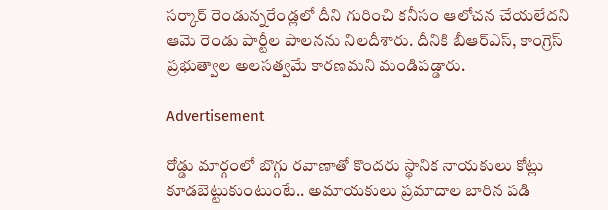స‌ర్కార్ రెండున్న‌రేండ్ల‌లో దీని గురించి క‌నీసం ఆలోచ‌న చేయ‌లేద‌ని ఆమె రెండు పార్టీల పాల‌న‌ను నిల‌దీశారు. దీనికి బీఆర్ఎస్, కాంగ్రెస్ ప్రభుత్వాల అలసత్వమే కారణమని మండిపడ్డారు.

Advertisement

రోడ్డు మార్గంలో బొగ్గు రవాణాతో కొందరు స్థానిక నాయకులు కోట్లు కూడబెట్టుకుంటుంటే.. అమాయకులు ప్రమాదాల బారిన పడి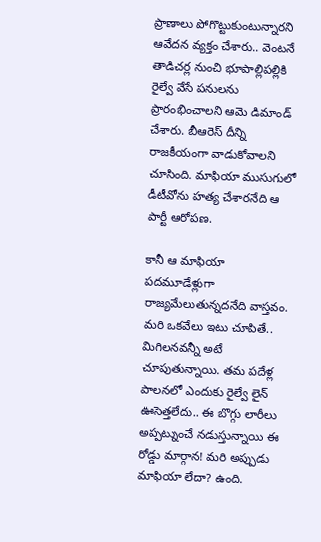ప్రాణాలు పోగొట్టుకుంటున్నారని ఆవేదన వ్యక్తం చేశారు.. వెంటనే తాడిచర్ల నుంచి భూపాల్లిపల్లికి రైల్వే వేసే పనులను ప్రారంభించాలని ఆమె డిమాండ్ చేశారు. బీఆరెస్ దీన్ని రాజ‌కీయంగా వాడుకోవాల‌ని చూసింది. మాఫియా ముసుగులో డీటీవోను హ‌త్య చేశార‌నేది ఆ పార్టీ ఆరోప‌ణ‌.

కానీ ఆ మాఫియా ప‌ద‌మూడేళ్లుగా రాజ్య‌మేలుతున్న‌దనేది వాస్త‌వం. మ‌రి ఒక‌వేలు ఇటు చూపితే.. మిగిల‌న‌వ‌న్నీ అటే చూపుతున్నాయి. త‌మ ప‌దేళ్ల పాల‌న‌లో ఎందుకు రైల్వే లైన్ ఊసెత్త‌లేదు.. ఈ బొగ్గు లారీలు అప్ప‌ట్నుంచే న‌డుస్తున్నాయి ఈ రోడ్డు మార్గాన! మ‌రి అప్పుడు మాఫియా లేదా? ఉంది.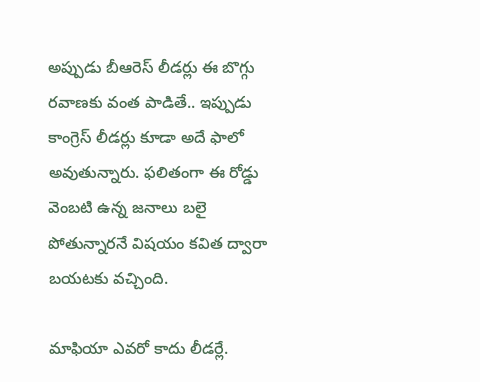అప్పుడు బీఆరెస్ లీడ‌ర్లు ఈ బొగ్గు ర‌వాణ‌కు వంత పాడితే.. ఇప్పుడు కాంగ్రెస్ లీడ‌ర్లు కూడా అదే ఫాలో అవుతున్నారు. ఫ‌లితంగా ఈ రోడ్డు వెంబ‌టి ఉన్న జ‌నాలు బ‌లై పోతున్నార‌నే విష‌యం క‌విత ద్వారా బ‌య‌ట‌కు వ‌చ్చింది.

మాఫియా ఎవ‌రో కాదు లీడ‌ర్లే.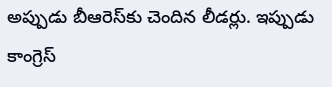అప్పుడు బీఆరెస్‌కు చెందిన లీడ‌ర్లు. ఇప్పుడు కాంగ్రెస్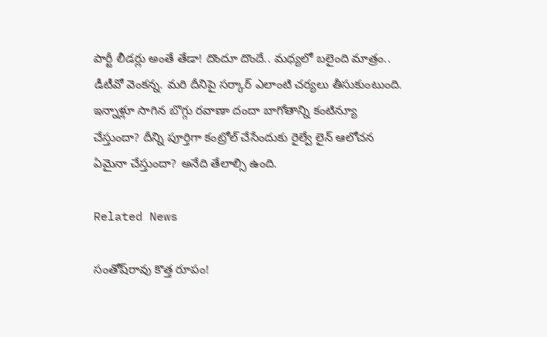పార్టీ లీడ‌ర్లు అంతే తేడా! దొందూ దొందే.. మ‌ధ్య‌లో బ‌లైంది మాత్రం.. డీటీవో వెంక‌న్న‌. మ‌రి దీనిపై స‌ర్కార్ ఎలాంటి చ‌ర్య‌లు తీసుకుంటుంది. ఇన్నాళ్లూ సాగిన బొగ్గు ర‌వాణా దందా బాగోతాన్ని కంటిన్యూ చేస్తుందా? దీన్ని పూర్తిగా కంట్రోల్ చేసేందుకు రైల్వే లైన్ ఆలోచ‌న ఏమైనా చేస్తుందా? అనేది తేలాల్సి ఉంది.

Related News

సంతోష్‌రావు కొత్త రూపం!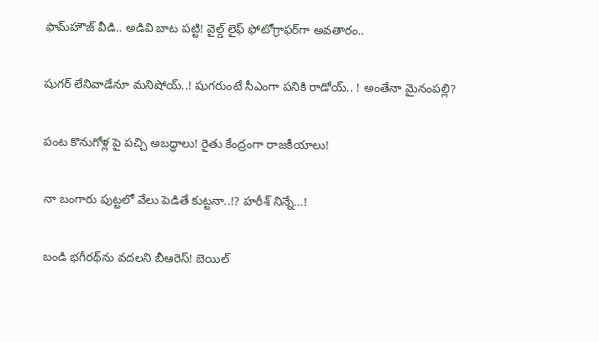ఫామ్‌హౌజ్ వీడి.. అడివి బాట ప‌ట్టి! వైల్డ్ లైఫ్ ఫోటోగ్రాఫ‌ర్‌గా అవ‌తారం..

షుగ‌ర్ లేనివాడేనూ మ‌నిషోయ్‌..! షుగ‌రుంటే సీఎంగా ప‌నికి రాడోయ్‌.. ! అంతేనా మైనంప‌ల్లి?

పంట కొనుగోళ్ల పై పచ్చి అబద్ధాలు! రైతు కేంద్రంగా రాజకీయాలు!

నా బంగారు పుట్టలో వేలు పెడితే కుట్టనా..!? హ‌రీశ్ నిన్నే…!

బండి భ‌గీరథ్‌ను వ‌ద‌ల‌ని బీఆరెస్‌! బెయిల్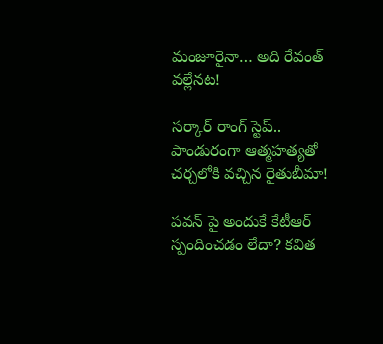మంజూరైనా… అది రేవంత్ వ‌ల్లేన‌ట‌!

స‌ర్కార్ రాంగ్ స్టెప్‌.. పాండురంగా ఆత్మ‌హ‌త్య‌తో చ‌ర్చ‌లోకి వ‌చ్చిన రైతుబీమా!

పవన్ పై అందుకే కేటీఆర్ స్పందించడం లేదా? కవిత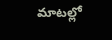మాటల్లో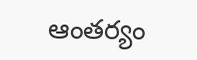ఆంతర్యం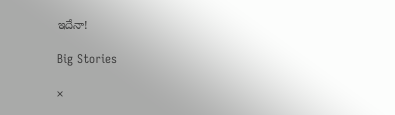ఇదేనా!

Big Stories

×